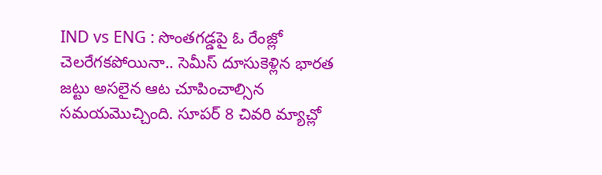IND vs ENG : సొంతగడ్డపై ఓ రేంజ్లో చెలరేగకపోయినా.. సెమీస్ దూసుకెళ్లిన భారత జట్టు అసలైన ఆట చూపించాల్సిన సమయమొచ్చింది. సూపర్ 8 చివరి మ్యాచ్లో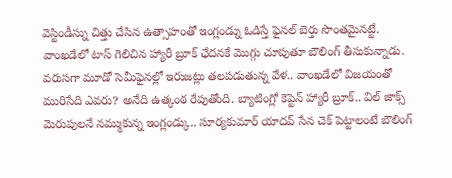వెస్టిండీస్ను చిత్తు చేసిన ఉత్సాహంతో ఇంగ్లండ్ను ఓడిస్తే ఫైనల్ బెర్తు సొంతమైనట్టే. వాంఖడేలో టాస్ గెలిచిన హ్యారీ బ్రూక్ ఛేదనకే మొగ్గు చూపుతూ బౌలింగ్ తీసుకున్నాడు.
వరుసగా మూడో సెమీఫైనల్లో ఇరుజట్లు తలపడుతున్న వేళ.. వాంఖడేలో విజయంతో మురిసేది ఎవరు? అనేది ఉత్కంఠ రేపుతోంది. బ్యాటింగ్లో కెప్టెన్ హ్యారీ బ్రూక్.. విల్ జాక్స్ మెరుపులనే నమ్ముకున్న ఇంగ్లండ్కు.. సూర్యకుమార్ యాదవ్ సేన చెక్ పెట్టాలంటే బౌలింగ్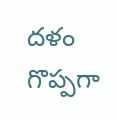దళం గొప్పగా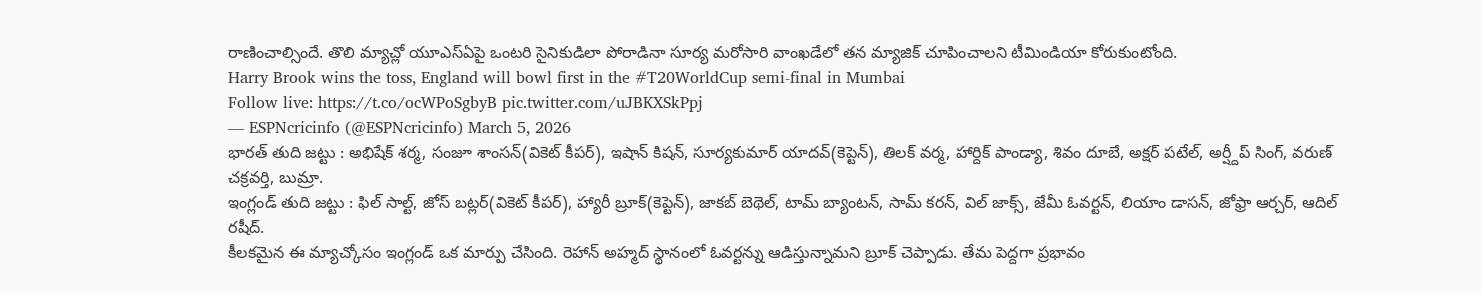రాణించాల్సిందే. తొలి మ్యాచ్లో యూఎస్ఏపై ఒంటరి సైనికుడిలా పోరాడినా సూర్య మరోసారి వాంఖడేలో తన మ్యాజిక్ చూపించాలని టీమిండియా కోరుకుంటోంది.
Harry Brook wins the toss, England will bowl first in the #T20WorldCup semi-final in Mumbai
Follow live: https://t.co/ocWPoSgbyB pic.twitter.com/uJBKXSkPpj
— ESPNcricinfo (@ESPNcricinfo) March 5, 2026
భారత్ తుది జట్టు : అభిషేక్ శర్మ, సంజూ శాంసన్(వికెట్ కీపర్), ఇషాన్ కిషన్, సూర్యకుమార్ యాదవ్(కెప్టెన్), తిలక్ వర్మ, హార్దిక్ పాండ్యా, శివం దూబే, అక్షర్ పటేల్, అర్ష్దీప్ సింగ్, వరుణ్ చక్రవర్తి, బుమ్రా.
ఇంగ్లండ్ తుది జట్టు : ఫిల్ సాల్ట్, జోస్ బట్లర్(వికెట్ కీపర్), హ్యారీ బ్రూక్(కెప్టెన్), జాకబ్ బెథెల్, టామ్ బ్యాంటన్, సామ్ కరన్, విల్ జాక్స్, జేమీ ఓవర్టన్, లియాం డాసన్, జోఫ్రా ఆర్చర్, ఆదిల్ రషీద్.
కీలకమైన ఈ మ్యాచ్కోసం ఇంగ్లండ్ ఒక మార్పు చేసింది. రెహాన్ అహ్మద్ స్థానంలో ఓవర్టన్ను ఆడిస్తున్నామని బ్రూక్ చెప్పాడు. తేమ పెద్దగా ప్రభావం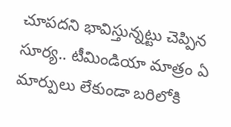చూపదని భావిస్తున్నట్టు చెప్పిన సూర్య.. టీమిండియా మాత్రం ఏ మార్పులు లేకుండా బరిలోకి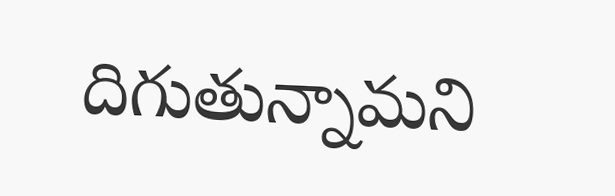దిగుతున్నామని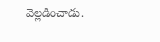వెల్లడించాడు.